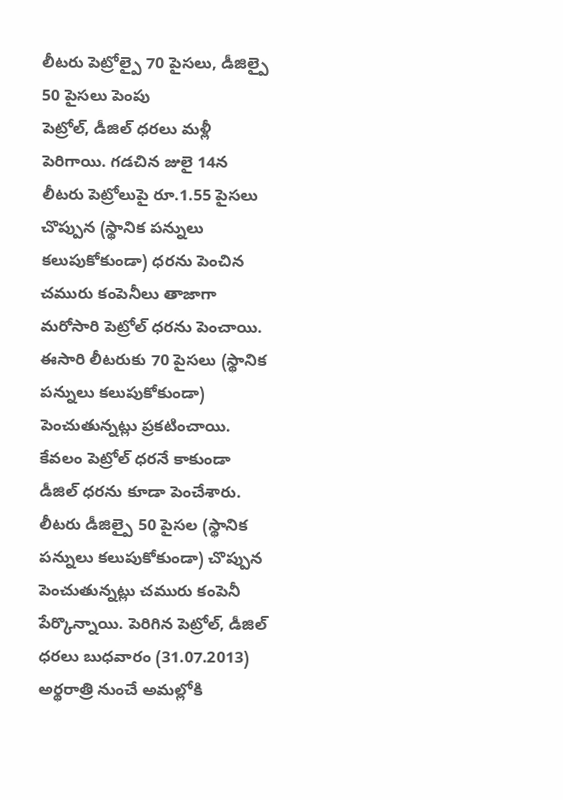లీటరు పెట్రోల్పై 70 పైసలు, డీజిల్పై 50 పైసలు పెంపు
పెట్రోల్, డీజిల్ ధరలు మళ్లీ పెరిగాయి. గడచిన జులై 14న లీటరు పెట్రోలుపై రూ.1.55 పైసలు చొప్పున (స్థానిక పన్నులు కలుపుకోకుండా) ధరను పెంచిన చమురు కంపెనీలు తాజాగా మరోసారి పెట్రోల్ ధరను పెంచాయి. ఈసారి లీటరుకు 70 పైసలు (స్థానిక పన్నులు కలుపుకోకుండా) పెంచుతున్నట్లు ప్రకటించాయి. కేవలం పెట్రోల్ ధరనే కాకుండా డీజిల్ ధరను కూడా పెంచేశారు.
లీటరు డీజిల్పై 50 పైసల (స్థానిక పన్నులు కలుపుకోకుండా) చొప్పున పెంచుతున్నట్లు చమురు కంపెనీ పేర్కొన్నాయి. పెరిగిన పెట్రోల్, డీజిల్ ధరలు బుధవారం (31.07.2013) అర్థరాత్రి నుంచే అమల్లోకి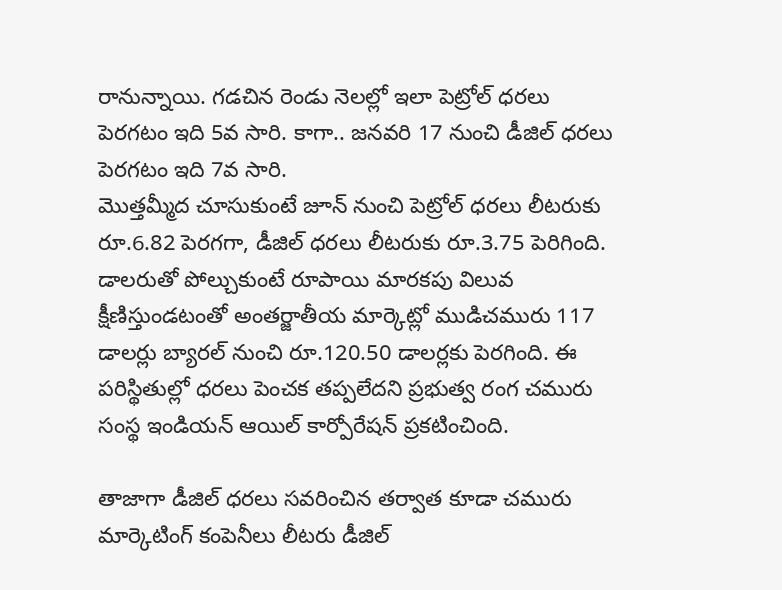రానున్నాయి. గడచిన రెండు నెలల్లో ఇలా పెట్రోల్ ధరలు పెరగటం ఇది 5వ సారి. కాగా.. జనవరి 17 నుంచి డీజిల్ ధరలు పెరగటం ఇది 7వ సారి.
మొత్తమ్మీద చూసుకుంటే జూన్ నుంచి పెట్రోల్ ధరలు లీటరుకు రూ.6.82 పెరగగా, డీజిల్ ధరలు లీటరుకు రూ.3.75 పెరిగింది. డాలరుతో పోల్చుకుంటే రూపాయి మారకపు విలువ క్షీణిస్తుండటంతో అంతర్జాతీయ మార్కెట్లో ముడిచమురు 117 డాలర్లు బ్యారల్ నుంచి రూ.120.50 డాలర్లకు పెరగింది. ఈ పరిస్థితుల్లో ధరలు పెంచక తప్పలేదని ప్రభుత్వ రంగ చమురు సంస్థ ఇండియన్ ఆయిల్ కార్పోరేషన్ ప్రకటించింది.

తాజాగా డీజిల్ ధరలు సవరించిన తర్వాత కూడా చమురు మార్కెటింగ్ కంపెనీలు లీటరు డీజిల్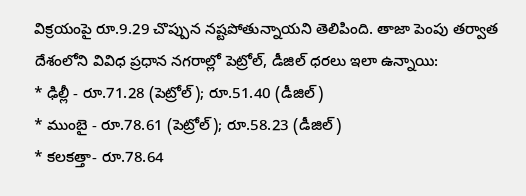విక్రయంపై రూ.9.29 చొప్పున నష్టపోతున్నాయని తెలిపింది. తాజా పెంపు తర్వాత దేశంలోని వివిధ ప్రధాన నగరాల్లో పెట్రోల్, డీజిల్ ధరలు ఇలా ఉన్నాయి:
* ఢిల్లీ - రూ.71.28 (పెట్రోల్); రూ.51.40 (డీజిల్)
* ముంబై - రూ.78.61 (పెట్రోల్); రూ.58.23 (డీజిల్)
* కలకత్తా- రూ.78.64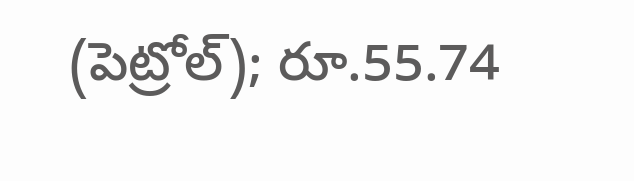(పెట్రోల్); రూ.55.74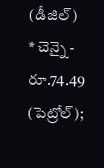(డీజిల్)
* చెన్నై - రూ.74.49 (పెట్రోల్);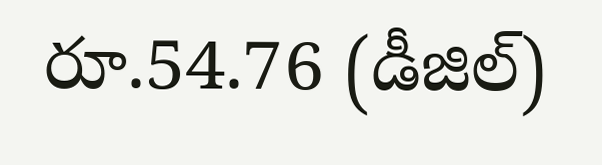రూ.54.76 (డీజిల్)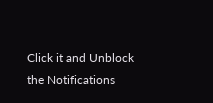Click it and Unblock the Notifications